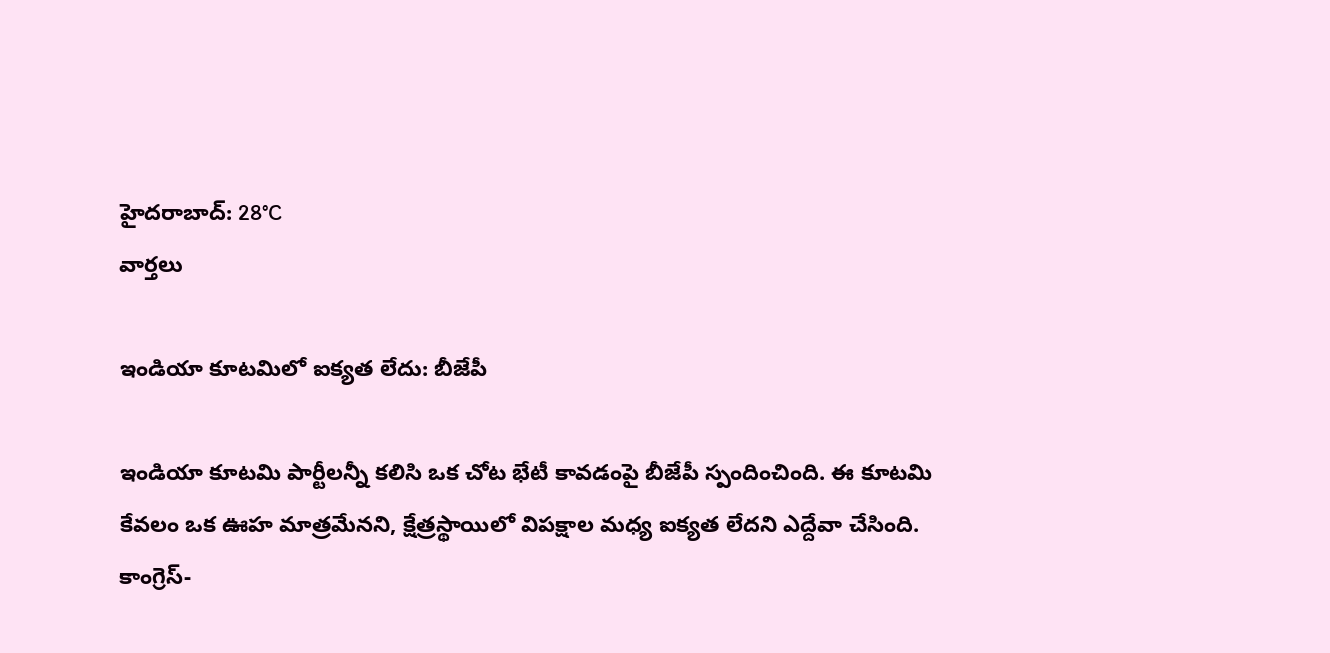హైదరాబాద్: 28°C
వార్తలు

ఇండియా కూటమిలో ఐక్యత లేదు: బీజేపీ

ఇండియా కూటమి పార్టీలన్నీ కలిసి ఒక చోట భేటీ కావడంపై బీజేపీ స్పందించింది. ఈ కూటమి కేవలం ఒక ఊహ మాత్రమేనని, క్షేత్రస్థాయిలో విపక్షాల మధ్య ఐక్యత లేదని ఎద్దేవా చేసింది. కాంగ్రెస్-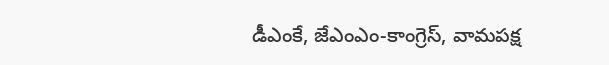డీఎంకే, జేఎంఎం-కాంగ్రెస్, వామపక్ష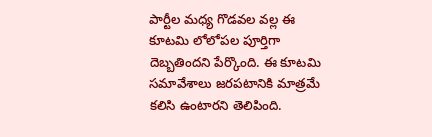పార్టీల మధ్య గొడవల వల్ల ఈ కూటమి లోలోపల పూర్తిగా దెబ్బతిందని పేర్కొంది. ఈ కూటమి సమావేశాలు జరపటానికి మాత్రమే కలిసి ఉంటారని తెలిపింది.